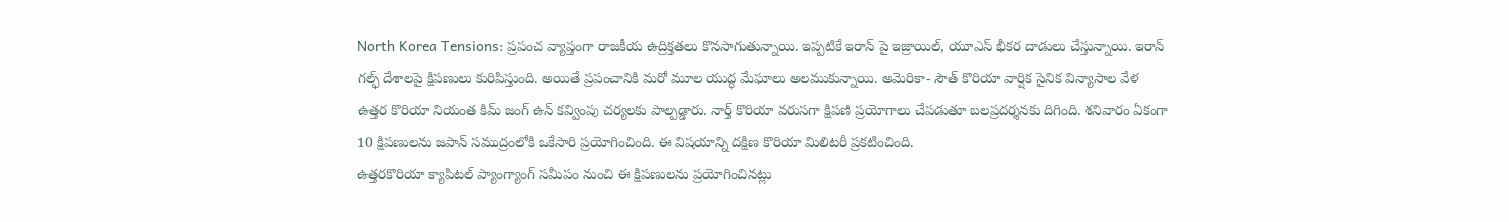North Korea Tensions: ప్రపంచ వ్యాప్తంగా రాజకీయ ఉద్రిక్తతలు కొనసాగుతున్నాయి. ఇప్పటికే ఇరాన్ పై ఇజ్రాయిల్, యూఎస్ భీకర దాడులు చేస్తున్నాయి. ఇరాన్ గల్ఫ్ దేశాలపై క్షిపణులు కురిపిస్తుంది. అయితే ప్రపంచానికి మరో మూల యుద్ధ మేఘాలు అలముకున్నాయి. అమెరికా- సౌత్ కొరియా వార్షిక సైనిక విన్యాసాల వేళ ఉత్తర కొరియా నియంత కిమ్ జంగ్ ఉన్ కవ్వింపు చర్యలకు పాల్పడ్డారు. నార్త్ కొరియా వరుసగా క్షిపణి ప్రయోగాలు చేపడుతూ బలప్రదర్శనకు దిగింది. శనివారం ఏకంగా 10 క్షిపణులను జపాన్ సముద్రంలోకి ఒకేసారి ప్రయోగించింది. ఈ విషయాన్ని దక్షిణ కొరియా మిలిటరీ ప్రకటించింది.
ఉత్తరకొరియా క్యాపిటల్ ప్యాంగ్యాంగ్ సమీపం నుంచి ఈ క్షిపణులను ప్రయోగించినట్లు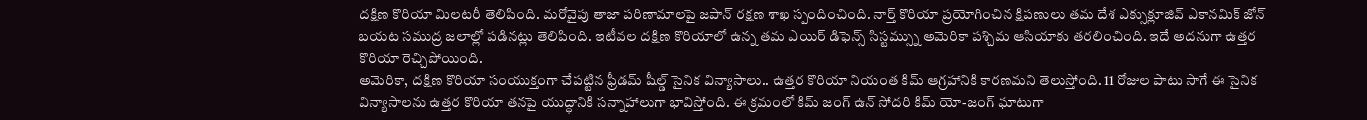దక్షిణ కొరియా మిలటరీ తెలిపింది. మరోవైపు తాజా పరిణామాలపై జపాన్ రక్షణ శాఖ స్పందించింది. నార్త్ కొరియా ప్రయోగించిన క్షిపణులు తమ దేశ ఎక్సుక్లూజివ్ ఎకానమిక్ జోన్ బయట సముద్ర జలాల్లో పడినట్లు తెలిపింది. ఇటీవల దక్షిణ కొరియాలో ఉన్న తమ ఎయిర్ డిఫెన్స్ సిస్టమ్స్ను అమెరికా పశ్చిమ ఆసియాకు తరలించింది. ఇదే అదనుగా ఉత్తర కొరియా రెచ్చిపోయింది.
అమెరికా, దక్షిణ కొరియా సంయుక్తంగా చేపట్టిన ఫ్రీడమ్ షీల్డ్ సైనిక విన్యాసాలు.. ఉత్తర కొరియా నియంత కిమ్ ఆగ్రహానికి కారణమని తెలుస్తోంది. 11 రోజుల పాటు సాగే ఈ సైనిక విన్యాసాలను ఉత్తర కొరియా తనపై యుద్ధానికి సన్నాహాలుగా భావిస్తోంది. ఈ క్రమంలో కిమ్ జంగ్ ఉన్ సోదరి కిమ్ యో-జంగ్ ఘాటుగా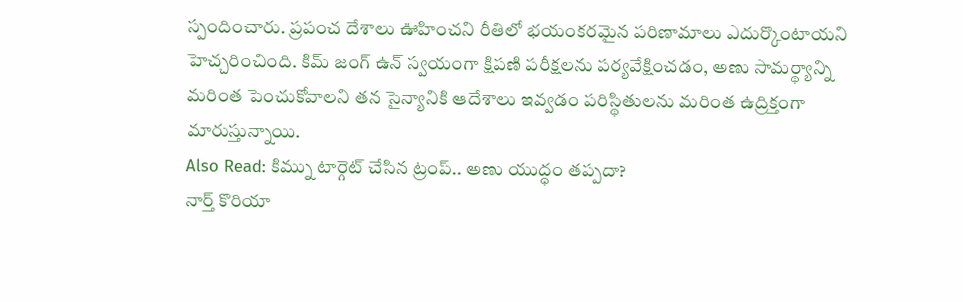స్పందించారు. ప్రపంచ దేశాలు ఊహించని రీతిలో భయంకరమైన పరిణామాలు ఎదుర్కొంటాయని హెచ్చరించింది. కిమ్ జంగ్ ఉన్ స్వయంగా క్షిపణి పరీక్షలను పర్యవేక్షించడం, అణు సామర్థ్యాన్ని మరింత పెంచుకోవాలని తన సైన్యానికి ఆదేశాలు ఇవ్వడం పరిస్థితులను మరింత ఉద్రిక్తంగా మారుస్తున్నాయి.
Also Read: కిమ్ను టార్గెట్ చేసిన ట్రంప్.. అణు యుద్ధం తప్పదా?
నార్త్ కొరియా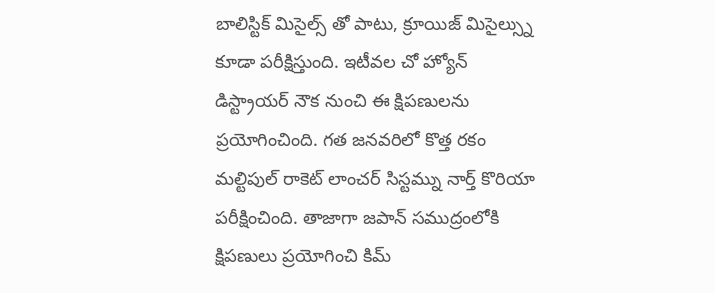బాలిస్టిక్ మిసైల్స్ తో పాటు, క్రూయిజ్ మిసైల్స్ను కూడా పరీక్షిస్తుంది. ఇటీవల చో హ్యోన్ డిస్ట్రాయర్ నౌక నుంచి ఈ క్షిపణులను ప్రయోగించింది. గత జనవరిలో కొత్త రకం మల్టిపుల్ రాకెట్ లాంచర్ సిస్టమ్ను నార్త్ కొరియా పరీక్షించింది. తాజాగా జపాన్ సముద్రంలోకి క్షిపణులు ప్రయోగించి కిమ్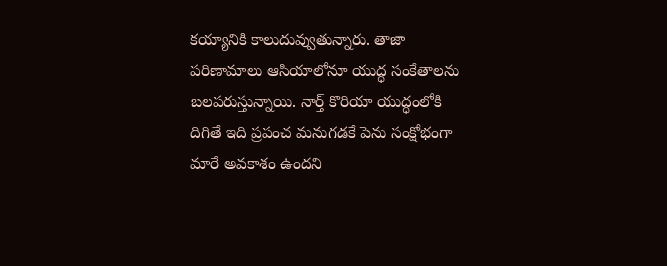కయ్యానికి కాలుదువ్వుతున్నారు. తాజా పరిణామాలు ఆసియాలోనూ యుద్ధ సంకేతాలను బలపరుస్తున్నాయి. నార్త్ కొరియా యుద్ధంలోకి దిగితే ఇది ప్రపంచ మనుగడకే పెను సంక్షోభంగా మారే అవకాశం ఉందని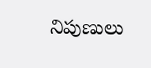నిపుణులు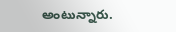అంటున్నారు.